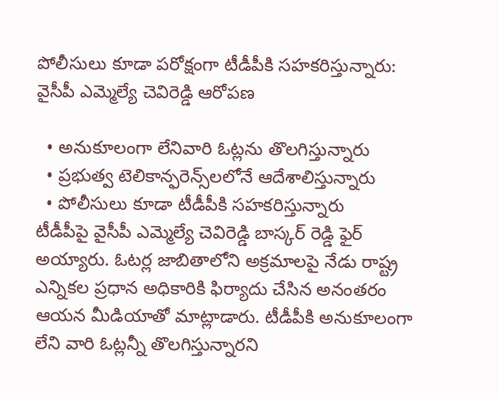పోలీసులు కూడా పరోక్షంగా టీడీపీకి సహకరిస్తున్నారు: వైసీపీ ఎమ్మెల్యే చెవిరెడ్డి ఆరోపణ

  • అనుకూలంగా లేనివారి ఓట్లను తొలగిస్తున్నారు
  • ప్రభుత్వ టెలికాన్ఫరెన్స్‌లలోనే ఆదేశాలిస్తున్నారు
  • పోలీసులు కూడా టీడీపీకి సహకరిస్తున్నారు
టీడీపీపై వైసీపీ ఎమ్మెల్యే చెవిరెడ్డి బాస్కర్ రెడ్డి ఫైర్ అయ్యారు. ఓటర్ల జాబితాలోని అక్రమాలపై నేడు రాష్ట్ర ఎన్నికల ప్రధాన అధికారికి ఫిర్యాదు చేసిన అనంతరం ఆయన మీడియాతో మాట్లాడారు. టీడీపీకి అనుకూలంగా లేని వారి ఓట్లన్నీ తొలగిస్తున్నారని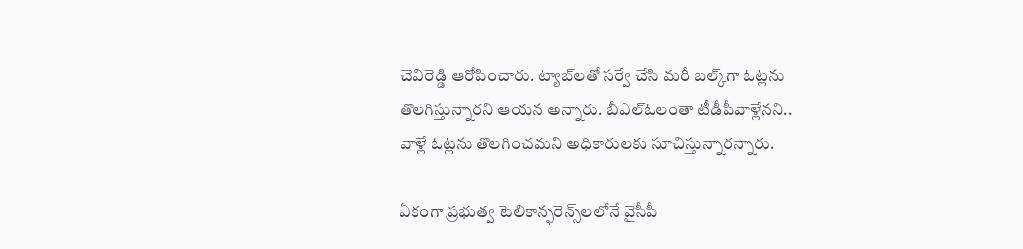చెవిరెడ్డి ఆరోపించారు. ట్యాబ్‌లతో సర్వే చేసి మరీ బల్క్‌గా ఓట్లను తొలగిస్తున్నారని ఆయన అన్నారు. బీఎల్ఓలంతా టీడీపీవాళ్లేనని.. వాళ్లే ఓట్లను తొలగించమని అధికారులకు సూచిస్తున్నారన్నారు.

ఏకంగా ప్రభుత్వ టెలికాన్ఫరెన్స్‌లలోనే వైసీపీ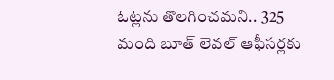ఓట్లను తొలగించమని.. 325 మంది బూత్ లెవల్ ఆఫీసర్లకు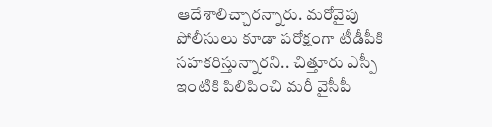ఆదేశాలిచ్చారన్నారు. మరోవైపు పోలీసులు కూడా పరోక్షంగా టీడీపీకి సహకరిస్తున్నారని.. చిత్తూరు ఎస్పీ ఇంటికి పిలిపించి మరీ వైసీపీ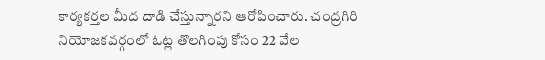కార్యకర్తల మీద దాడి చేస్తున్నారని ఆరోపించారు. చంద్రగిరి నియోజకవర్గంలో ఓట్ల తొలగింపు కోసం 22 వేల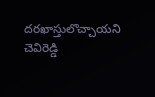దరఖాస్తులొచ్చాయని చెవిరెడ్డి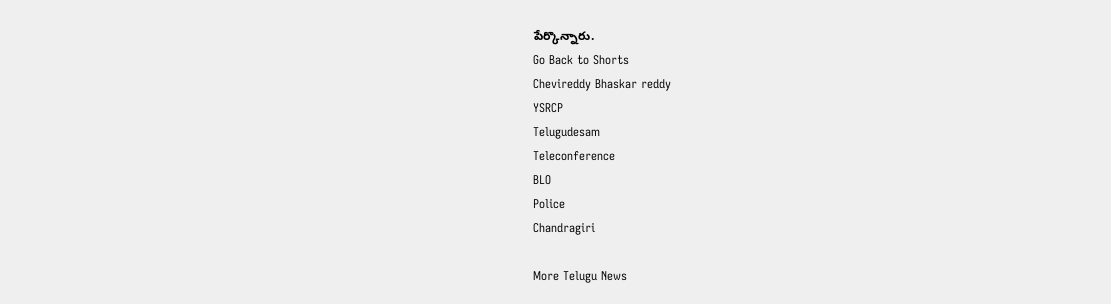పేర్కొన్నారు.
Go Back to Shorts
Chevireddy Bhaskar reddy
YSRCP
Telugudesam
Teleconference
BLO
Police
Chandragiri

More Telugu News